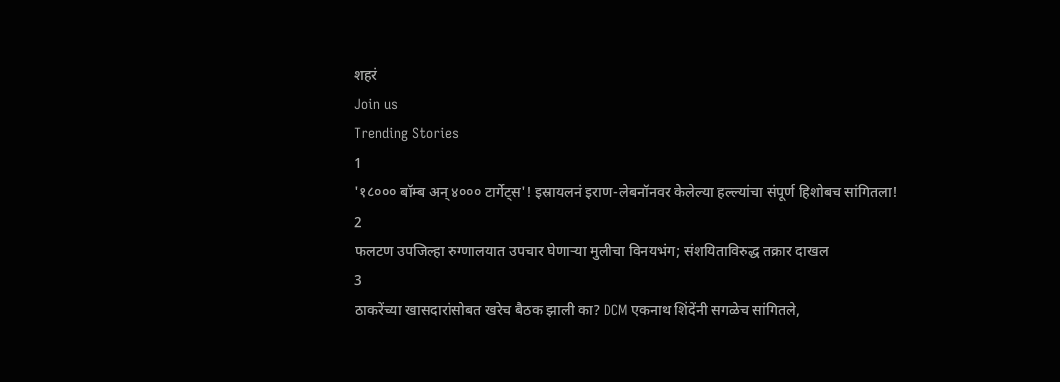शहरं
Join us
Trending Stories
1
'१८००० बॉम्ब अन् ४००० टार्गेट्स'! इस्रायलनं इराण-लेबनॉनवर केलेल्या हल्ल्यांचा संपूर्ण हिशोबच सांगितला!
2
फलटण उपजिल्हा रुग्णालयात उपचार घेणाऱ्या मुलीचा विनयभंग; संशयिताविरुद्ध तक्रार दाखल
3
ठाकरेंच्या खासदारांसोबत खरेच बैठक झाली का? DCM एकनाथ शिंदेंनी सगळेच सांगितले,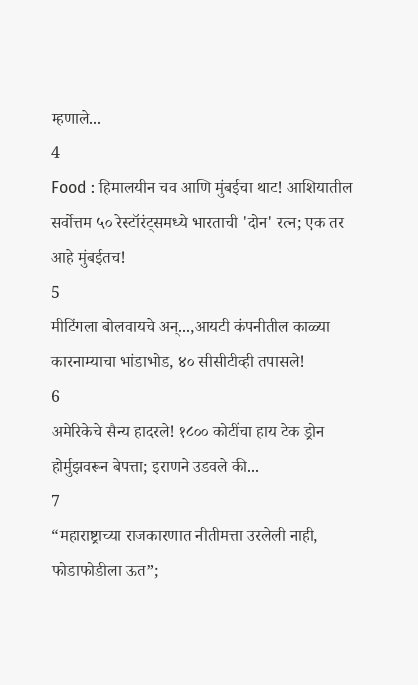म्हणाले...
4
Food : हिमालयीन चव आणि मुंबईचा थाट! आशियातील सर्वोत्तम ५० रेस्टॉरंट्समध्ये भारताची 'दोन' रत्न; एक तर आहे मुंबईतच!
5
मीटिंगला बोलवायचे अन्...,आयटी कंपनीतील काळ्या कारनाम्याचा भांडाभोड, ४० सीसीटीव्ही तपासले!
6
अमेरिकेचे सैन्य हादरले! १८०० कोटींचा हाय टेक ड्रोन होर्मुझवरून बेपत्ता; इराणने उडवले की...
7
“महाराष्ट्राच्या राजकारणात नीतीमत्ता उरलेली नाही, फोडाफोडीला ऊत”;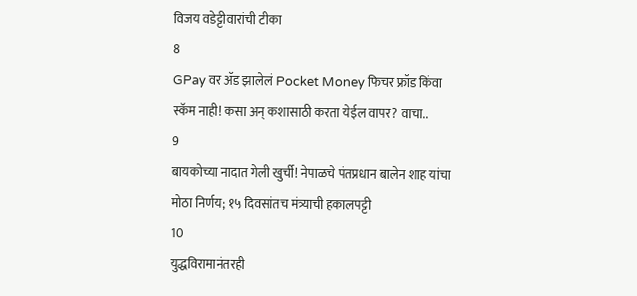विजय वडेट्टीवारांची टीका
8
GPay वर ॲड झालेलं Pocket Money फिचर फ्रॉड किंवा स्कॅम नाही! कसा अन् कशासाठी करता येईल वापर? वाचा..
9
बायकोच्या नादात गेली खुर्ची! नेपाळचे पंतप्रधान बालेन शाह यांचा मोठा निर्णय; १५ दिवसांतच मंत्र्याची हकालपट्टी
10
युद्धविरामानंतरही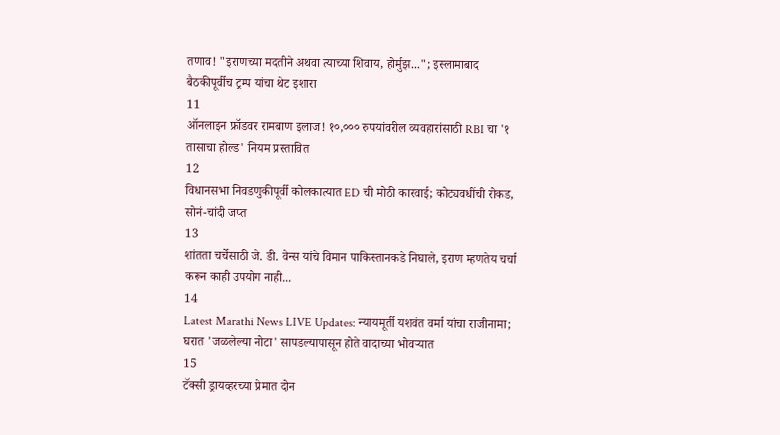तणाव! "इराणच्या मदतीने अथवा त्याच्या शिवाय, होर्मुझ..."; इस्लामाबाद बैठकीपूर्वीच ट्रम्प यांचा थेट इशारा
11
ऑनलाइन फ्रॉडवर रामबाण इलाज! १०,००० रुपयांवरील व्यवहारांसाठी RBI चा '१ तासाचा होल्ड' नियम प्रस्तावित
12
विधानसभा निवडणुकीपूर्वी कोलकात्यात ED ची मोठी कारवाई; कोट्यवधींची रोकड, सोनं-चांदी जप्त
13
शांतता चर्चेसाठी जे. डी. वेन्स यांचे विमान पाकिस्तानकडे निघाले, इराण म्हणतेय चर्चा करून काही उपयोग नाही...
14
Latest Marathi News LIVE Updates: न्यायमूर्ती यशवंत वर्मा यांचा राजीनामा; घरात 'जळलेल्या नोटा' सापडल्यापासून होते वादाच्या भोवऱ्यात
15
टॅक्सी ड्रायव्हरच्या प्रेमात दोन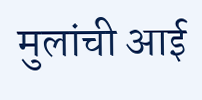मुलांची आई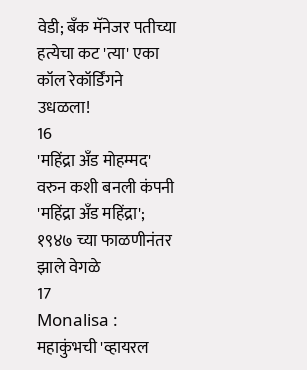वेडी; बँक मॅनेजर पतीच्या हत्येचा कट 'त्या' एका कॉल रेकॉर्डिंगने उधळला!
16
'महिंद्रा अँड मोहम्मद' वरुन कशी बनली कंपनी 'महिंद्रा अँड महिंद्रा'; १९४७ च्या फाळणीनंतर झाले वेगळे
17
Monalisa : महाकुंभची 'व्हायरल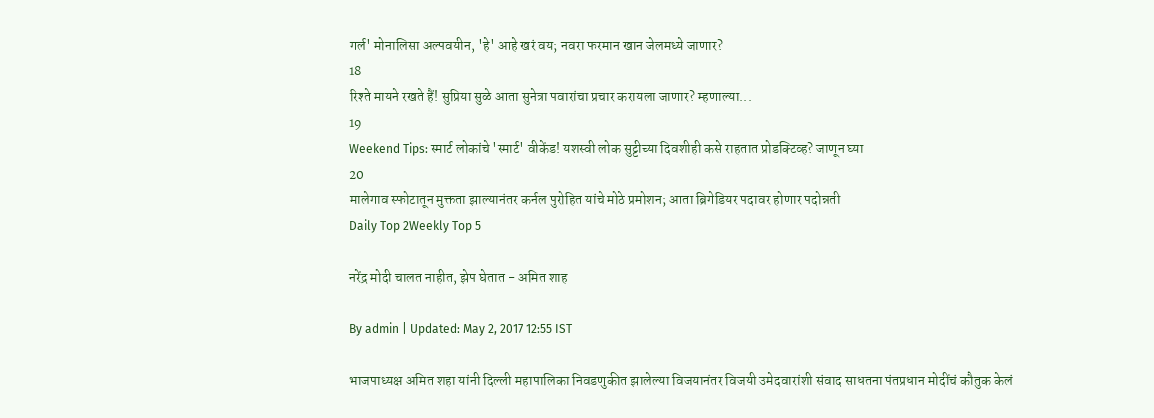गर्ल' मोनालिसा अल्पवयीन, 'हे' आहे खरं वय; नवरा फरमान खान जेलमध्ये जाणार?
18
रिश्ते मायने रखते हैं! सुप्रिया सुळे आता सुनेत्रा पवारांचा प्रचार करायला जाणार? म्हणाल्या...
19
Weekend Tips: स्मार्ट लोकांचे 'स्मार्ट' वीकेंड! यशस्वी लोक सुट्टीच्या दिवशीही कसे राहतात प्रोडक्टिव्ह? जाणून घ्या
20
मालेगाव स्फोटातून मुक्तता झाल्यानंतर कर्नल पुरोहित यांचे मोठे प्रमोशन; आता ब्रिगेडियर पदावर होणार पदोन्नती
Daily Top 2Weekly Top 5

नरेंद्र मोदी चालत नाहीत, झेप घेतात - अमित शाह

By admin | Updated: May 2, 2017 12:55 IST

भाजपाध्यक्ष अमित शहा यांनी दिल्ली महापालिका निवडणुकीत झालेल्या विजयानंतर विजयी उमेदवारांशी संवाद साधतना पंतप्रधान मोदींचं कौतुक केलं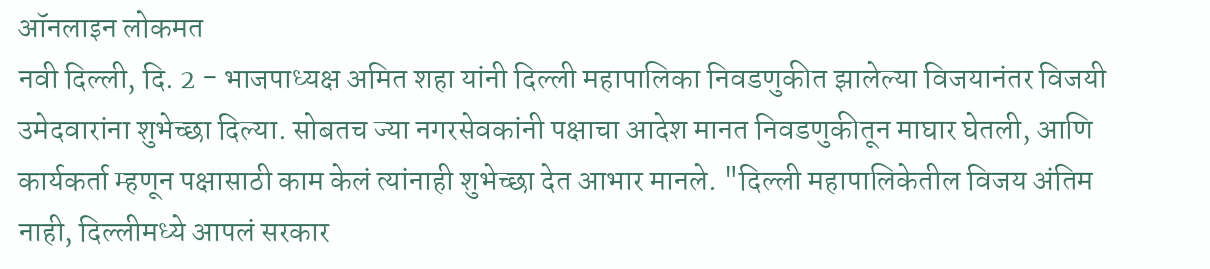ऑनलाइन लोकमत
नवी दिल्ली, दि. 2 - भाजपाध्यक्ष अमित शहा यांनी दिल्ली महापालिका निवडणुकीत झालेल्या विजयानंतर विजयी उमेदवारांना शुभेच्छा दिल्या. सोबतच ज्या नगरसेवकांनी पक्षाचा आदेश मानत निवडणुकीतून माघार घेतली, आणि कार्यकर्ता म्हणून पक्षासाठी काम केलं त्यांनाही शुभेच्छा देत आभार मानले. "दिल्ली महापालिकेतील विजय अंतिम नाही, दिल्लीमध्ये आपलं सरकार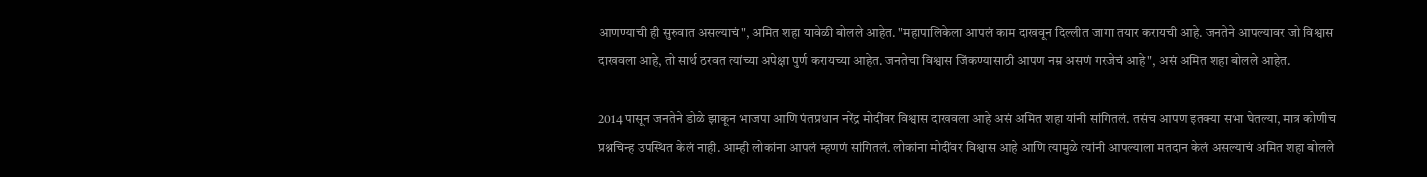आणण्याची ही सुरुवात असल्याचं", अमित शहा यावेळी बोलले आहेत. "महापालिकेला आपलं काम दाखवून दिल्लीत जागा तयार करायची आहे. जनतेने आपल्यावर जो विश्वास दाखवला आहे, तो सार्थ ठरवत त्यांच्या अपेक्षा पुर्ण करायच्या आहेत. जनतेचा विश्वास जिंकण्यासाठी आपण नम्र असणं गरजेचं आहे", असं अमित शहा बोलले आहेत.

2014 पासून जनतेने डोळे झाकून भाजपा आणि पंतप्रधान नरेंद्र मोदींवर विश्वास दाखवला आहे असं अमित शहा यांनी सांगितलं. तसंच आपण इतक्या सभा घेतल्या, मात्र कोणीच प्रश्नचिन्ह उपस्थित केलं नाही. आम्ही लोकांना आपलं म्हणणं सांगितलं. लोकांना मोदींवर विश्वास आहे आणि त्यामुळे त्यांनी आपल्याला मतदान केलं असल्याचं अमित शहा बोलले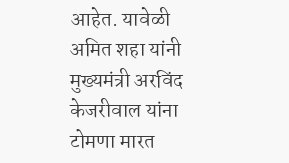आहेत. यावेळी अमित शहा यांनी मुख्यमंत्री अरविंद केजरीवाल यांना टोमणा मारत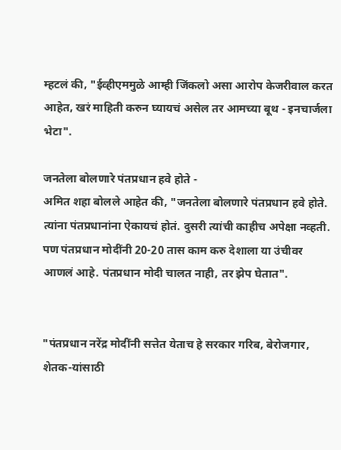म्हटलं की, "ईव्हीएममुळे आम्ही जिंकलो असा आरोप केजरीवाल करत आहेत, खरं माहिती करुन घ्यायचं असेल तर आमच्या बूथ - इनचार्जला भेटा".

जनतेला बोलणारे पंतप्रधान हवे होते -
अमित शहा बोलले आहेत की, "जनतेला बोलणारे पंतप्रधान हवे होते. त्यांना पंतप्रधानांना ऐकायचं होतं. दुसरी त्यांची काहीच अपेक्षा नव्हती. पण पंतप्रधान मोदींनी 20-20 तास काम करु देशाला या उंचीवर आणलं आहे. पंतप्रधान मोदी चालत नाही, तर झेप घेतात".


"पंतप्रधान नरेंद्र मोदींनी सत्तेत येताच हे सरकार गरिब, बेरोजगार, शेतक-यांसाठी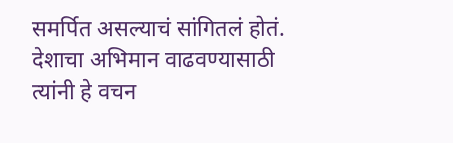समर्पित असल्याचं सांगितलं होतं. देशाचा अभिमान वाढवण्यासाठी त्यांनी हे वचन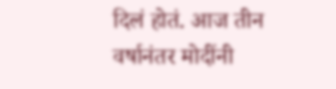दिलं होतं. आज तीन वर्षानंतर मोदींनी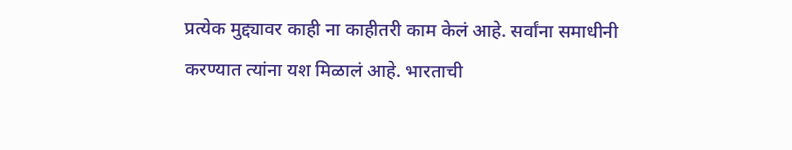प्रत्येक मुद्द्यावर काही ना काहीतरी काम केलं आहे. सर्वांना समाधीनी करण्यात त्यांना यश मिळालं आहे. भारताची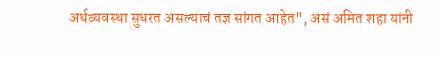अर्थव्यवस्था सुधरत असल्याचं तज्ञ सांगत आहेत", असं अमित शहा यांनी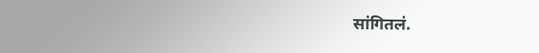सांगितलं.